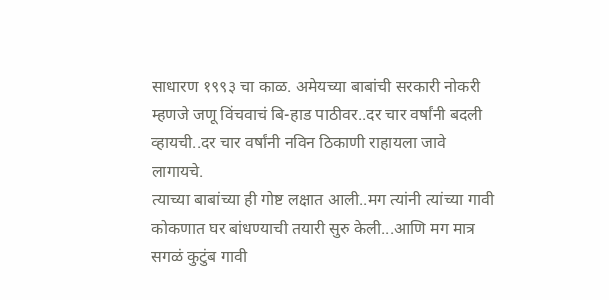साधारण १९९३ चा काळ. अमेयच्या बाबांची सरकारी नोकरी म्हणजे जणू विंचवाचं बि-हाड पाठीवर..दर चार वर्षांनी बदली व्हायची..दर चार वर्षांनी नविन ठिकाणी राहायला जावे लागायचे.
त्याच्या बाबांच्या ही गोष्ट लक्षात आली..मग त्यांनी त्यांच्या गावी कोकणात घर बांधण्याची तयारी सुरु केली...आणि मग मात्र सगळं कुटुंब गावी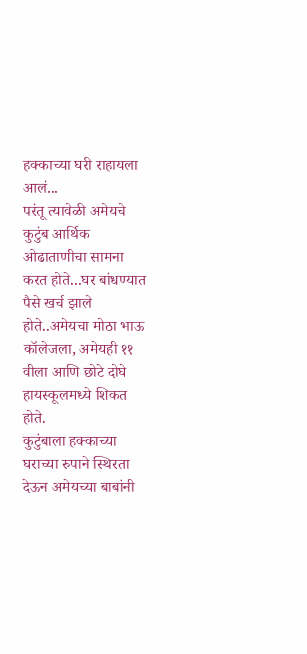हक्काच्या घरी राहायला आलं...
परंतू त्यावेळी अमेयचे कुटुंब आर्थिक ओढाताणीचा सामना करत होते...घर बांधण्यात पैसे खर्च झाले होते..अमेयचा मोठा भाऊ कॉलेजला, अमेयही ११ वीला आणि छोटे दोघे हायस्कूलमध्ये शिकत होते.
कुटुंबाला हक्काच्या घराच्या रुपाने स्थिरता देऊन अमेयच्या बाबांनी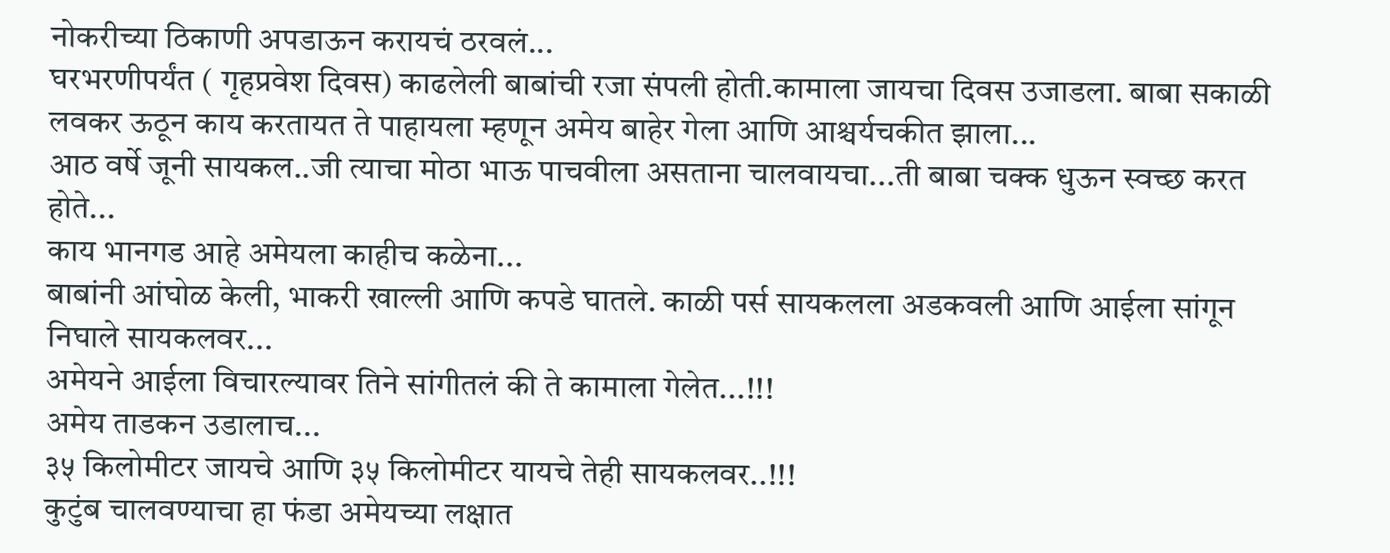नोकरीच्या ठिकाणी अपडाऊन करायचं ठरवलं...
घरभरणीपर्यंत ( गृहप्रवेश दिवस) काढलेली बाबांची रजा संपली होती.कामाला जायचा दिवस उजाडला. बाबा सकाळी लवकर ऊठून काय करतायत ते पाहायला म्हणून अमेय बाहेर गेला आणि आश्चर्यचकीत झाला...
आठ वर्षे जूनी सायकल..जी त्याचा मोठा भाऊ पाचवीला असताना चालवायचा...ती बाबा चक्क धुऊन स्वच्छ करत होते...
काय भानगड आहे अमेयला काहीच कळेना...
बाबांनी आंघोळ केली, भाकरी खाल्ली आणि कपडे घातले. काळी पर्स सायकलला अडकवली आणि आईला सांगून निघाले सायकलवर...
अमेयने आईला विचारल्यावर तिने सांगीतलं की ते कामाला गेलेत...!!!
अमेय ताडकन उडालाच...
३५ किलोमीटर जायचे आणि ३५ किलोमीटर यायचे तेही सायकलवर..!!!
कुटुंब चालवण्याचा हा फंडा अमेयच्या लक्षात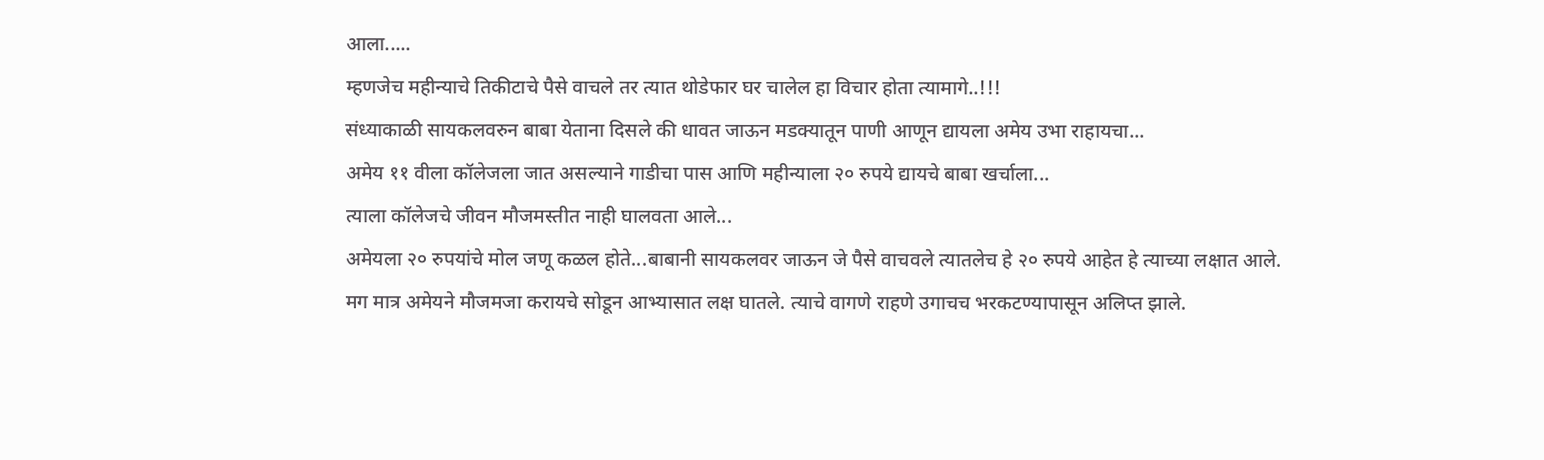आला.....
म्हणजेच महीन्याचे तिकीटाचे पैसे वाचले तर त्यात थोडेफार घर चालेल हा विचार होता त्यामागे..!!!
संध्याकाळी सायकलवरुन बाबा येताना दिसले की धावत जाऊन मडक्यातून पाणी आणून द्यायला अमेय उभा राहायचा...
अमेय ११ वीला कॉलेजला जात असल्याने गाडीचा पास आणि महीन्याला २० रुपये द्यायचे बाबा खर्चाला...
त्याला कॉलेजचे जीवन मौजमस्तीत नाही घालवता आले...
अमेयला २० रुपयांचे मोल जणू कळल होते...बाबानी सायकलवर जाऊन जे पैसे वाचवले त्यातलेच हे २० रुपये आहेत हे त्याच्या लक्षात आले.
मग मात्र अमेयने मौजमजा करायचे सोडून आभ्यासात लक्ष घातले. त्याचे वागणे राहणे उगाचच भरकटण्यापासून अलिप्त झाले.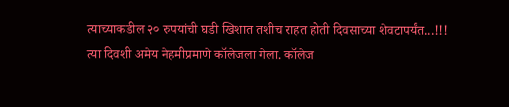त्याच्याकडील २० रुपयांची घडी खिशात तशीच राहत होती दिवसाच्या शेवटापर्यंत...!!!
त्या दिवशी अमेय नेहमीप्रमाणे कॉलेजला गेला. कॉलेज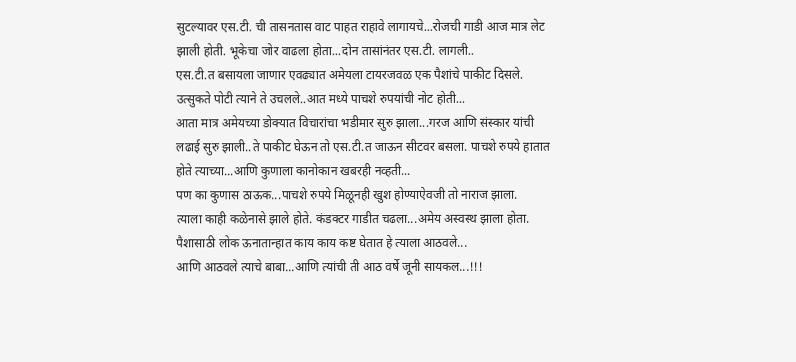सुटल्यावर एस.टी. ची तासनतास वाट पाहत राहावे लागायचे...रोजची गाडी आज मात्र लेट झाली होती. भूकेचा जोर वाढला होता...दोन तासांनंतर एस.टी. लागली..
एस.टी.त बसायला जाणार एवढ्यात अमेयला टायरजवळ एक पैशांचे पाकीट दिसले. उत्सुकते पोटी त्याने ते उचलले..आत मध्ये पाचशे रुपयांची नोट होती...
आता मात्र अमेयच्या डोक्यात विचारांचा भडीमार सुरु झाला...गरज आणि संस्कार यांची लढाई सुरु झाली..ते पाकीट घेऊन तो एस.टी.त जाऊन सीटवर बसला. पाचशे रुपये हातात होते त्याच्या...आणि कुणाला कानोकान खबरही नव्हती...
पण का कुणास ठाऊक...पाचशे रुपये मिळूनही खुश होण्याऐवजी तो नाराज झाला.
त्याला काही कळेनासे झाले होते. कंडक्टर गाडीत चढला...अमेय अस्वस्थ झाला होता.
पैशासाठी लोक ऊनातान्हात काय काय कष्ट घेतात हे त्याला आठवले...
आणि आठवले त्याचे बाबा...आणि त्यांची ती आठ वर्षे जूनी सायकल...!!!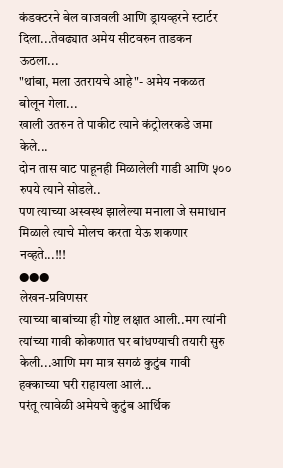कंडक्टरने बेल वाजवली आणि ड्रायव्हरने स्टार्टर दिला...तेवढ्यात अमेय सीटवरुन ताडकन ऊठला...
"थांबा, मला उतरायचे आहे"- अमेय नकळत बोलून गेला...
खाली उतरुन ते पाकीट त्याने कंट्रोलरकडे जमा केले...
दोन तास वाट पाहूनही मिळालेली गाडी आणि ५०० रुपये त्याने सोडले..
पण त्याच्या अस्वस्थ झालेल्या मनाला जे समाधान मिळाले त्याचे मोलच करता येऊ शकणार नव्हते...!!!
●●●
लेखन-प्रविणसर
त्याच्या बाबांच्या ही गोष्ट लक्षात आली..मग त्यांनी त्यांच्या गावी कोकणात घर बांधण्याची तयारी सुरु केली...आणि मग मात्र सगळं कुटुंब गावी हक्काच्या घरी राहायला आलं...
परंतू त्यावेळी अमेयचे कुटुंब आर्थिक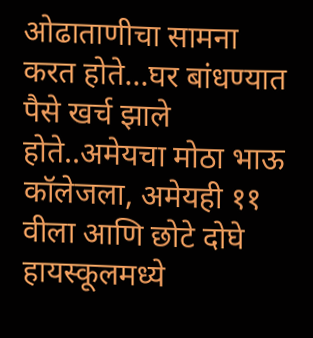ओढाताणीचा सामना करत होते...घर बांधण्यात पैसे खर्च झाले होते..अमेयचा मोठा भाऊ कॉलेजला, अमेयही ११ वीला आणि छोटे दोघे हायस्कूलमध्ये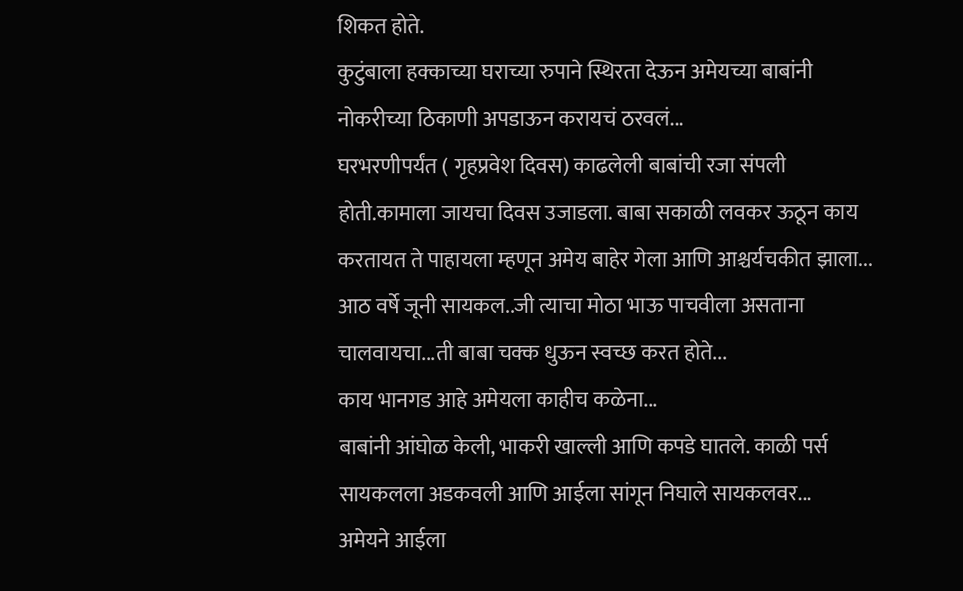शिकत होते.
कुटुंबाला हक्काच्या घराच्या रुपाने स्थिरता देऊन अमेयच्या बाबांनी नोकरीच्या ठिकाणी अपडाऊन करायचं ठरवलं...
घरभरणीपर्यंत ( गृहप्रवेश दिवस) काढलेली बाबांची रजा संपली होती.कामाला जायचा दिवस उजाडला. बाबा सकाळी लवकर ऊठून काय करतायत ते पाहायला म्हणून अमेय बाहेर गेला आणि आश्चर्यचकीत झाला...
आठ वर्षे जूनी सायकल..जी त्याचा मोठा भाऊ पाचवीला असताना चालवायचा...ती बाबा चक्क धुऊन स्वच्छ करत होते...
काय भानगड आहे अमेयला काहीच कळेना...
बाबांनी आंघोळ केली, भाकरी खाल्ली आणि कपडे घातले. काळी पर्स सायकलला अडकवली आणि आईला सांगून निघाले सायकलवर...
अमेयने आईला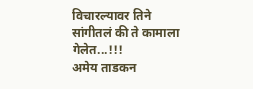विचारल्यावर तिने सांगीतलं की ते कामाला गेलेत...!!!
अमेय ताडकन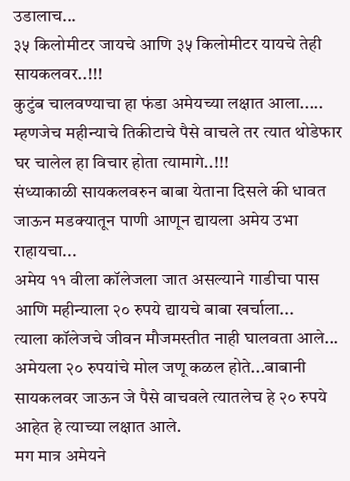उडालाच...
३५ किलोमीटर जायचे आणि ३५ किलोमीटर यायचे तेही सायकलवर..!!!
कुटुंब चालवण्याचा हा फंडा अमेयच्या लक्षात आला.....
म्हणजेच महीन्याचे तिकीटाचे पैसे वाचले तर त्यात थोडेफार घर चालेल हा विचार होता त्यामागे..!!!
संध्याकाळी सायकलवरुन बाबा येताना दिसले की धावत जाऊन मडक्यातून पाणी आणून द्यायला अमेय उभा राहायचा...
अमेय ११ वीला कॉलेजला जात असल्याने गाडीचा पास आणि महीन्याला २० रुपये द्यायचे बाबा खर्चाला...
त्याला कॉलेजचे जीवन मौजमस्तीत नाही घालवता आले...
अमेयला २० रुपयांचे मोल जणू कळल होते...बाबानी सायकलवर जाऊन जे पैसे वाचवले त्यातलेच हे २० रुपये आहेत हे त्याच्या लक्षात आले.
मग मात्र अमेयने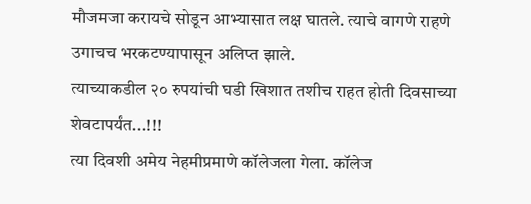मौजमजा करायचे सोडून आभ्यासात लक्ष घातले. त्याचे वागणे राहणे उगाचच भरकटण्यापासून अलिप्त झाले.
त्याच्याकडील २० रुपयांची घडी खिशात तशीच राहत होती दिवसाच्या शेवटापर्यंत...!!!
त्या दिवशी अमेय नेहमीप्रमाणे कॉलेजला गेला. कॉलेज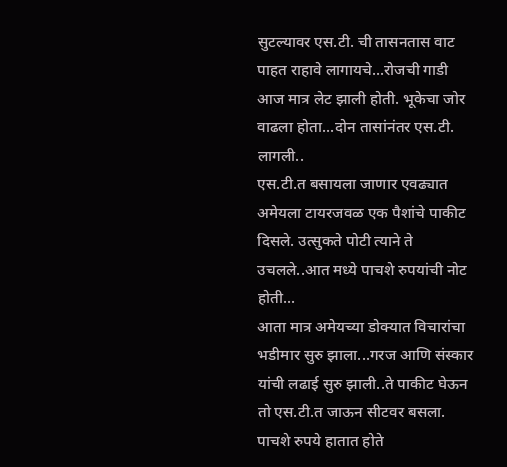सुटल्यावर एस.टी. ची तासनतास वाट पाहत राहावे लागायचे...रोजची गाडी आज मात्र लेट झाली होती. भूकेचा जोर वाढला होता...दोन तासांनंतर एस.टी. लागली..
एस.टी.त बसायला जाणार एवढ्यात अमेयला टायरजवळ एक पैशांचे पाकीट दिसले. उत्सुकते पोटी त्याने ते उचलले..आत मध्ये पाचशे रुपयांची नोट होती...
आता मात्र अमेयच्या डोक्यात विचारांचा भडीमार सुरु झाला...गरज आणि संस्कार यांची लढाई सुरु झाली..ते पाकीट घेऊन तो एस.टी.त जाऊन सीटवर बसला. पाचशे रुपये हातात होते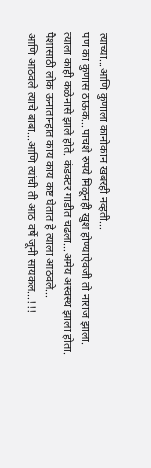त्याच्या...आणि कुणाला कानोकान खबरही नव्हती...
पण का कुणास ठाऊक...पाचशे रुपये मिळूनही खुश होण्याऐवजी तो नाराज झाला.
त्याला काही कळेनासे झाले होते. कंडक्टर गाडीत चढला...अमेय अस्वस्थ झाला होता.
पैशासाठी लोक ऊनातान्हात काय काय कष्ट घेतात हे त्याला आठवले...
आणि आठवले त्याचे बाबा...आणि त्यांची ती आठ वर्षे जूनी सायकल...!!!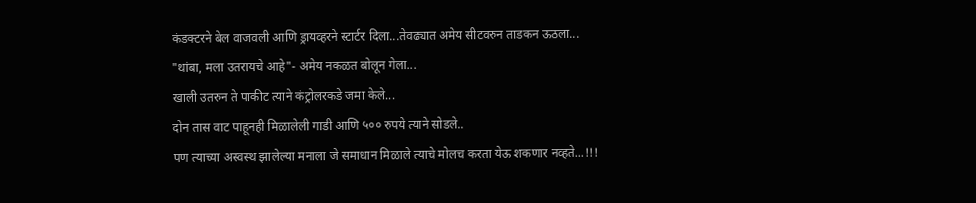कंडक्टरने बेल वाजवली आणि ड्रायव्हरने स्टार्टर दिला...तेवढ्यात अमेय सीटवरुन ताडकन ऊठला...
"थांबा, मला उतरायचे आहे"- अमेय नकळत बोलून गेला...
खाली उतरुन ते पाकीट त्याने कंट्रोलरकडे जमा केले...
दोन तास वाट पाहूनही मिळालेली गाडी आणि ५०० रुपये त्याने सोडले..
पण त्याच्या अस्वस्थ झालेल्या मनाला जे समाधान मिळाले त्याचे मोलच करता येऊ शकणार नव्हते...!!!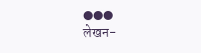●●●
लेखन-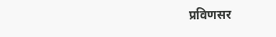प्रविणसर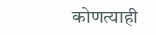कोणत्याही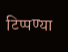टिप्पण्या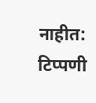नाहीत:
टिप्पणी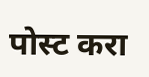पोस्ट करा